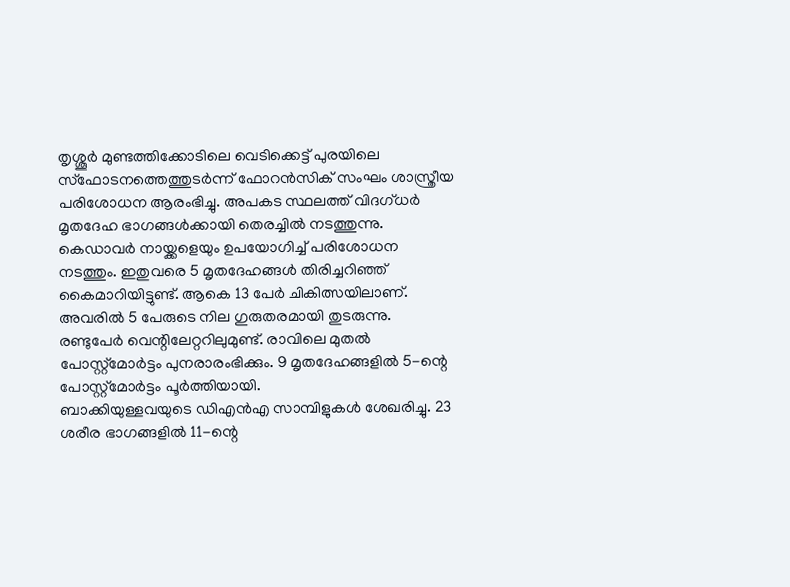തൃശ്ശൂർ മുണ്ടത്തിക്കോടിലെ വെടിക്കെട്ട് പുരയിലെ സ്ഫോടനത്തെത്തുടർന്ന് ഫോറൻസിക് സംഘം ശാസ്ത്രീയ പരിശോധന ആരംഭിച്ചു. അപകട സ്ഥലത്ത് വിദഗ്ധർ മൃതദേഹ ഭാഗങ്ങൾക്കായി തെരച്ചിൽ നടത്തുന്നു. കെഡാവർ നായ്ക്കളെയും ഉപയോഗിച്ച് പരിശോധന നടത്തും. ഇതുവരെ 5 മൃതദേഹങ്ങൾ തിരിച്ചറിഞ്ഞ് കൈമാറിയിട്ടുണ്ട്. ആകെ 13 പേർ ചികിത്സയിലാണ്. അവരിൽ 5 പേരുടെ നില ഗുരുതരമായി തുടരുന്നു. രണ്ടുപേർ വെന്റിലേറ്ററിലുമുണ്ട്. രാവിലെ മുതൽ പോസ്റ്റ്മോർട്ടം പുനരാരംഭിക്കും. 9 മൃതദേഹങ്ങളിൽ 5-ന്റെ പോസ്റ്റ്മോർട്ടം പൂർത്തിയായി.
ബാക്കിയുള്ളവയുടെ ഡിഎൻഎ സാമ്പിളുകൾ ശേഖരിച്ചു. 23 ശരീര ഭാഗങ്ങളിൽ 11-ന്റെ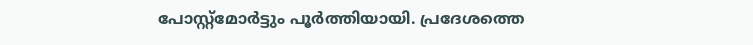പോസ്റ്റ്മോർട്ടും പൂർത്തിയായി. പ്രദേശത്തെ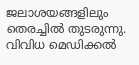ജലാശയങ്ങളിലും തെരച്ചിൽ തുടരുന്നു. വിവിധ മെഡിക്കൽ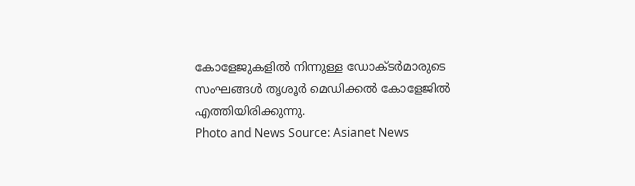കോളേജുകളിൽ നിന്നുള്ള ഡോക്ടർമാരുടെ സംഘങ്ങൾ തൃശൂർ മെഡിക്കൽ കോളേജിൽ എത്തിയിരിക്കുന്നു.
Photo and News Source: Asianet News